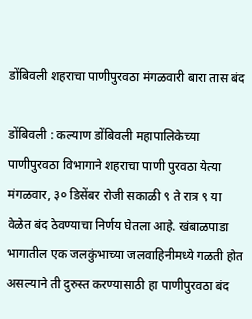डोंबिवली शहराचा पाणीपुरवठा मंगळवारी बारा तास बंद

डोंबिवली : कल्याण डोंबिवली महापालिकेच्या पाणीपुरवठा विभागाने शहराचा पाणी पुरवठा येत्या मंगळवार, ३० डिसेंबर रोजी सकाळी ९ ते रात्र ९ या वेळेत बंद ठेवण्याचा निर्णय घेतला आहे. खंबाळपाडा भागातील एक जलकुंभाच्या जलवाहिनीमध्ये गळती होत असल्याने ती दुरुस्त करण्यासाठी हा पाणीपुरवठा बंद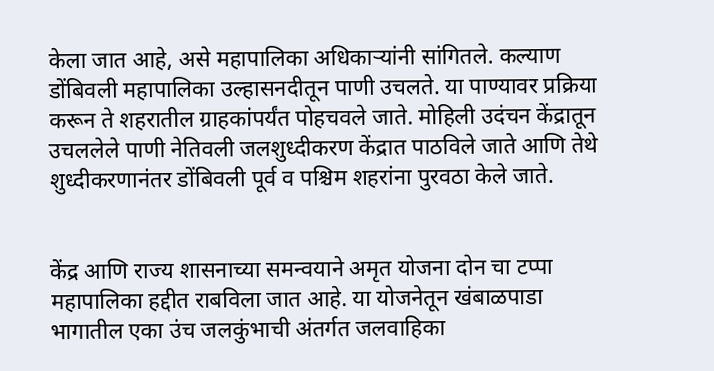केला जात आहे, असे महापालिका अधिकाऱ्यांनी सांगितले. कल्याण डोंबिवली महापालिका उल्हासनदीतून पाणी उचलते. या पाण्यावर प्रक्रिया करून ते शहरातील ग्राहकांपर्यंत पोहचवले जाते. मोहिली उदंचन केंद्रातून उचललेले पाणी नेतिवली जलशुध्दीकरण केंद्रात पाठविले जाते आणि तेथे शुध्दीकरणानंतर डोंबिवली पूर्व व पश्चिम शहरांना पुरवठा केले जाते.


केंद्र आणि राज्य शासनाच्या समन्वयाने अमृत योजना दोन चा टप्पा महापालिका हद्दीत राबविला जात आहे. या योजनेतून खंबाळपाडा भागातील एका उंच जलकुंभाची अंतर्गत जलवाहिका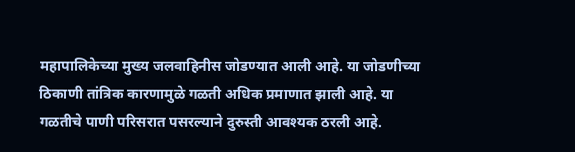महापालिकेच्या मुख्य जलवाहिनीस जोडण्यात आली आहे. या जोडणीच्या ठिकाणी तांत्रिक कारणामुळे गळती अधिक प्रमाणात झाली आहे. या गळतीचे पाणी परिसरात पसरल्याने दुरुस्ती आवश्यक ठरली आहे.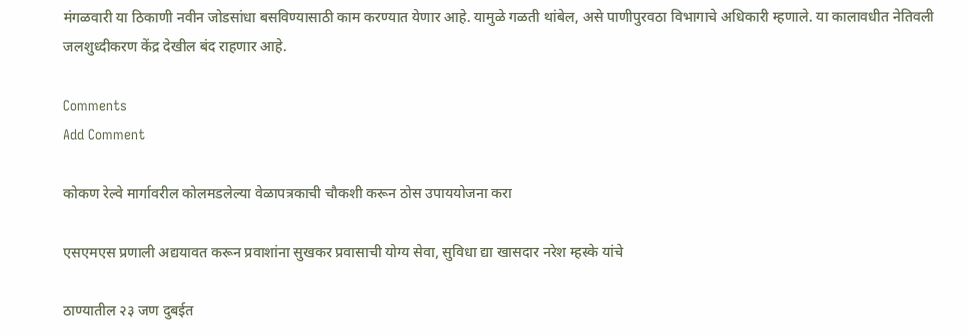मंगळवारी या ठिकाणी नवीन जोडसांधा बसविण्यासाठी काम करण्यात येणार आहे. यामुळे गळती थांबेल, असे पाणीपुरवठा विभागाचे अधिकारी म्हणाले. या कालावधीत नेतिवली जलशुध्दीकरण केंद्र देखील बंद राहणार आहे.

Comments
Add Comment

कोकण रेल्वे मार्गावरील कोलमडलेल्या वेळापत्रकाची चौकशी करून ठोस उपाययोजना करा

एसएमएस प्रणाली अद्ययावत करून प्रवाशांना सुखकर प्रवासाची योग्य सेवा, सुविधा द्या खासदार नरेश म्हस्के यांचे

ठाण्यातील २३ जण दुबईत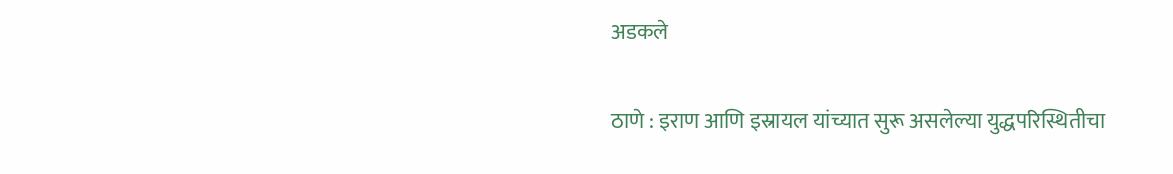अडकले

ठाणे : इराण आणि इस्रायल यांच्यात सुरू असलेल्या युद्धपरिस्थितीचा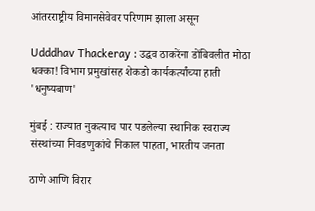आंतरराष्ट्रीय विमानसेवेवर परिणाम झाला असून

Udddhav Thackeray : उद्धव ठाकरेंना डोंबिवलीत मोठा धक्का! विभाग प्रमुखांसह शेकडो कार्यकर्त्यांच्या हाती 'धनुष्यबाण'

मुंबई : राज्यात नुकत्याच पार पडलेल्या स्थानिक स्वराज्य संस्थांच्या निवडणुकांचे निकाल पाहता, भारतीय जनता

ठाणे आणि विरार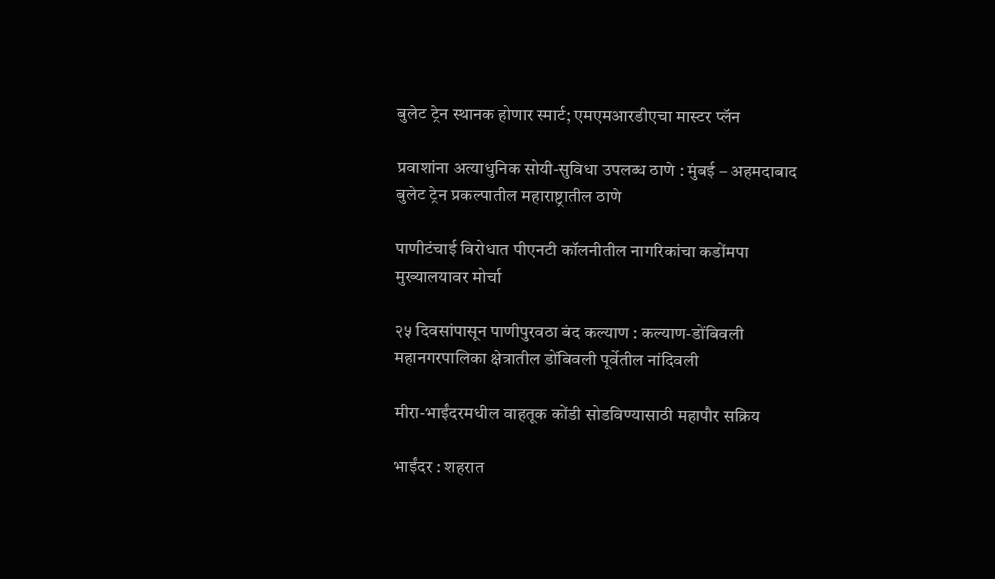बुलेट ट्रेन स्थानक होणार स्मार्ट; एमएमआरडीएचा मास्टर प्लॅन

प्रवाशांना अत्याधुनिक सोयी-सुविधा उपलब्ध ठाणे : मुंबई – अहमदाबाद बुलेट ट्रेन प्रकल्पातील महाराष्ट्रातील ठाणे

पाणीटंचाई विरोधात पीएनटी कॉलनीतील नागरिकांचा कडोंमपा मुख्यालयावर मोर्चा

२५ दिवसांपासून पाणीपुरवठा बंद कल्याण : कल्याण-डोंबिवली महानगरपालिका क्षेत्रातील डोंबिवली पूर्वेतील नांदिवली

मीरा-भाईंदरमधील वाहतूक कोंडी सोडविण्यासाठी महापौर सक्रिय

भाईंदर : शहरात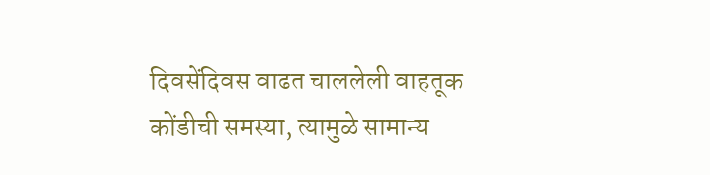दिवसेंदिवस वाढत चाललेली वाहतूक कोंडीची समस्या, त्यामुळे सामान्य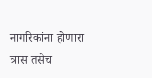नागरिकांना होणारा त्रास तसेच